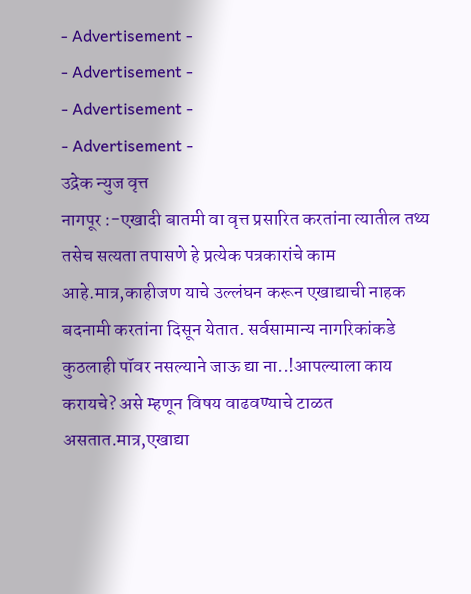- Advertisement -
- Advertisement -
- Advertisement -
- Advertisement -
उद्रेक न्युज वृत्त
नागपूर :-एखादी बातमी वा वृत्त प्रसारित करतांना त्यातील तथ्य तसेच सत्यता तपासणे हे प्रत्येक पत्रकारांचे काम आहे.मात्र,काहीजण याचे उल्लंघन करून एखाद्याची नाहक बदनामी करतांना दिसून येतात. सर्वसामान्य नागरिकांकडे कुठलाही पॉवर नसल्याने जाऊ द्या ना..!आपल्याला काय करायचे? असे म्हणून विषय वाढवण्याचे टाळत असतात.मात्र,एखाद्या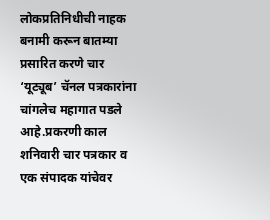लोकप्रतिनिधीची नाहक बनामी करून बातम्या प्रसारित करणे चार ‘यूट्यूब’ चॅनल पत्रकारांना चांगलेच महागात पडले आहे.प्रकरणी काल शनिवारी चार पत्रकार व एक संपादक यांचेवर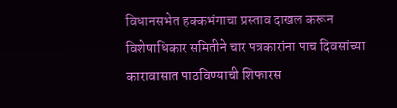विधानसभेत हक्कभंगाचा प्रस्ताव दाखल करून विशेषाधिकार समितीने चार पत्रकारांना पाच दिवसांच्या कारावासात पाठविण्याची शिफारस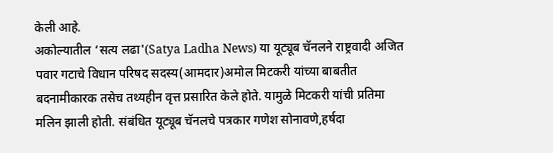केली आहे.
अकोल्यातील ‘सत्य लढा'(Satya Ladha News) या यूट्यूब चॅनलने राष्ट्रवादी अजित पवार गटाचे विधान परिषद सदस्य(आमदार)अमोल मिटकरी यांच्या बाबतीत बदनामीकारक तसेच तथ्यहीन वृत्त प्रसारित केले होते. यामुळे मिटकरी यांची प्रतिमा मलिन झाली होती. संबंधित यूट्यूब चॅनलचे पत्रकार गणेश सोनावणे,हर्षदा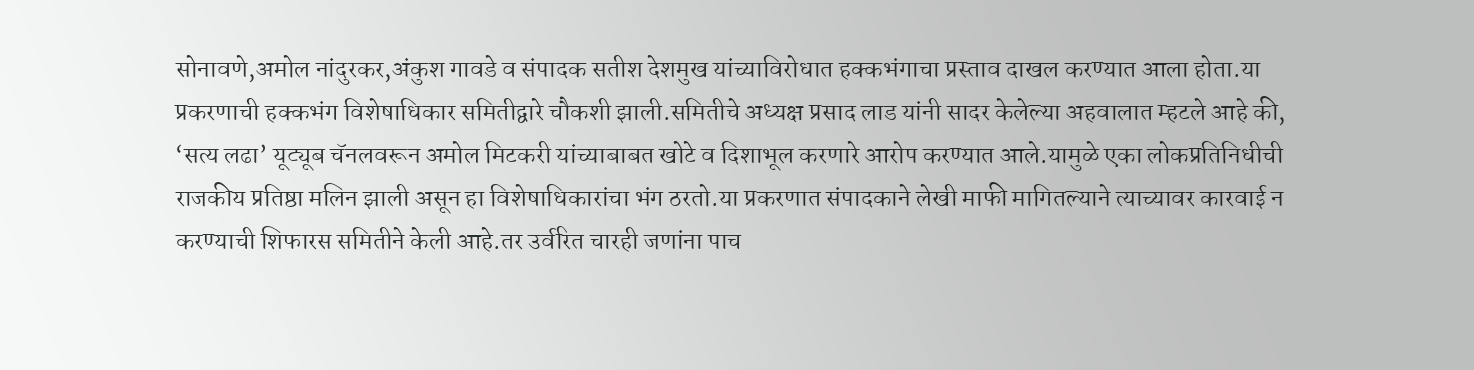सोनावणे,अमोल नांदुरकर,अंकुश गावडे व संपादक सतीश देशमुख यांच्याविरोधात हक्कभंगाचा प्रस्ताव दाखल करण्यात आला होता.या प्रकरणाची हक्कभंग विशेषाधिकार समितीद्वारे चौकशी झाली.समितीचे अध्यक्ष प्रसाद लाड यांनी सादर केलेल्या अहवालात म्हटले आहे की, ‘सत्य लढा’ यूट्यूब चॅनलवरून अमोल मिटकरी यांच्याबाबत खोटे व दिशाभूल करणारे आरोप करण्यात आले.यामुळे एका लोकप्रतिनिधीची राजकीय प्रतिष्ठा मलिन झाली असून हा विशेषाधिकारांचा भंग ठरतो.या प्रकरणात संपादकाने लेखी माफी मागितल्याने त्याच्यावर कारवाई न करण्याची शिफारस समितीने केली आहे.तर उर्वरित चारही जणांना पाच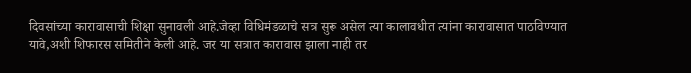दिवसांच्या कारावासाची शिक्षा सुनावली आहे.जेव्हा विधिमंडळाचे सत्र सुरू असेल त्या कालावधीत त्यांना कारावासात पाठविण्यात यावे,अशी शिफारस समितीने केली आहे. जर या सत्रात कारावास झाला नाही तर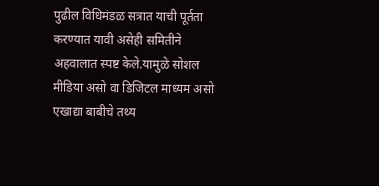पुढील विधिमंडळ सत्रात याची पूर्तता करण्यात यावी असेही समितीने अहवालात स्पष्ट केले.यामुळे सोशल मीडिया असो वा डिजिटल माध्यम असो एखाद्या बाबीचे तथ्य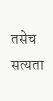तसेच सत्यता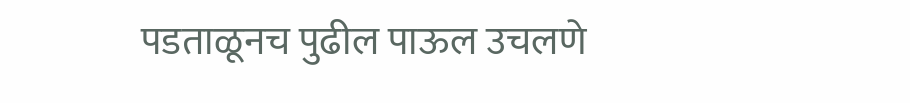पडताळूनच पुढील पाऊल उचलणे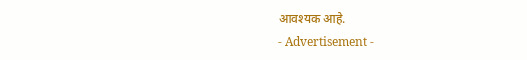आवश्यक आहे.
- Advertisement -